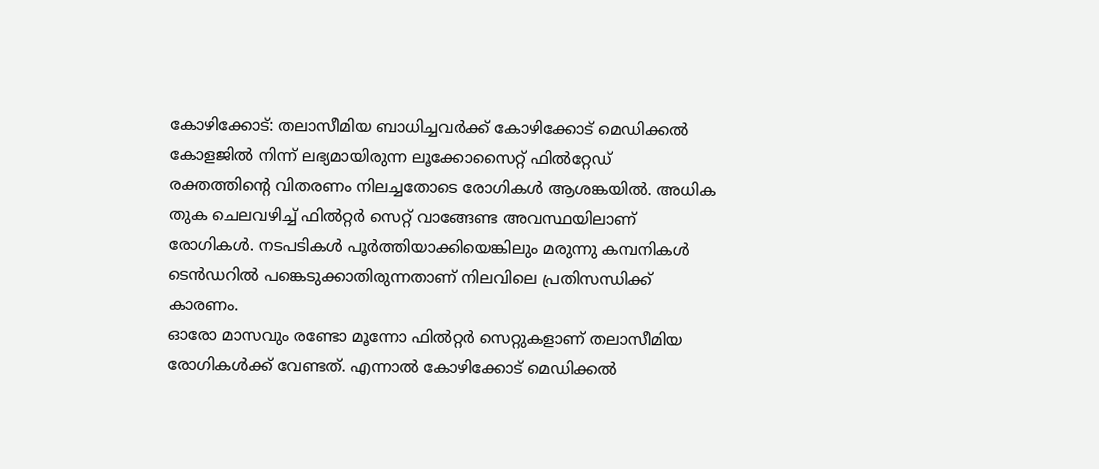കോഴിക്കോട്: തലാസീമിയ ബാധിച്ചവർക്ക് കോഴിക്കോട് മെഡിക്കൽ കോളജിൽ നിന്ന് ലഭ്യമായിരുന്ന ലൂക്കോസൈറ്റ് ഫിൽറ്റേഡ് രക്തത്തിന്റെ വിതരണം നിലച്ചതോടെ രോഗികൾ ആശങ്കയിൽ. അധിക തുക ചെലവഴിച്ച് ഫിൽറ്റർ സെറ്റ് വാങ്ങേണ്ട അവസ്ഥയിലാണ് രോഗികൾ. നടപടികൾ പൂർത്തിയാക്കിയെങ്കിലും മരുന്നു കമ്പനികൾ ടെൻഡറിൽ പങ്കെടുക്കാതിരുന്നതാണ് നിലവിലെ പ്രതിസന്ധിക്ക് കാരണം.
ഓരോ മാസവും രണ്ടോ മൂന്നോ ഫിൽറ്റർ സെറ്റുകളാണ് തലാസീമിയ രോഗികൾക്ക് വേണ്ടത്. എന്നാൽ കോഴിക്കോട് മെഡിക്കൽ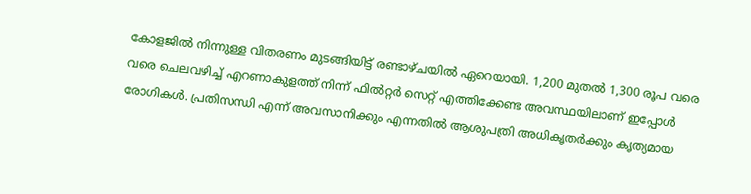കോളജിൽ നിന്നുള്ള വിതരണം മുടങ്ങിയിട്ട് രണ്ടാഴ്ചയിൽ ഏറെയായി. 1,200 മുതൽ 1,300 രൂപ വരെ വരെ ചെലവഴിച്ച് എറണാകുളത്ത് നിന്ന് ഫിൽറ്റർ സെറ്റ് എത്തിക്കേണ്ട അവസ്ഥയിലാണ് ഇപ്പോൾ രോഗികൾ. പ്രതിസന്ധി എന്ന് അവസാനിക്കും എന്നതിൽ ആശുപത്രി അധികൃതർക്കും കൃത്യമായ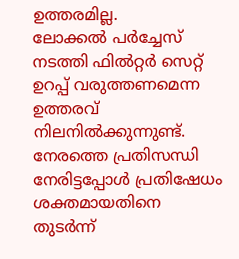ഉത്തരമില്ല.
ലോക്കൽ പർച്ചേസ് നടത്തി ഫിൽറ്റർ സെറ്റ് ഉറപ്പ് വരുത്തണമെന്ന ഉത്തരവ് നിലനിൽക്കുന്നുണ്ട്. നേരത്തെ പ്രതിസന്ധി നേരിട്ടപ്പോൾ പ്രതിഷേധം ശക്തമായതിനെ തുടർന്ന്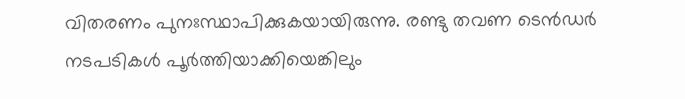വിതരണം പുനഃസ്ഥാപിക്കുകയായിരുന്നു. രണ്ടു തവണ ടെൻഡർ നടപടികൾ പൂർത്തിയാക്കിയെങ്കിലും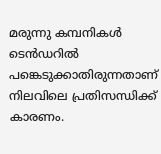മരുന്നു കമ്പനികൾ ടെൻഡറിൽ പങ്കെടുക്കാതിരുന്നതാണ് നിലവിലെ പ്രതിസന്ധിക്ക് കാരണം.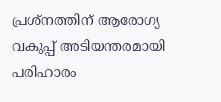പ്രശ്നത്തിന് ആരോഗ്യ വകുപ്പ് അടിയന്തരമായി പരിഹാരം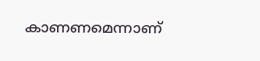കാണണമെന്നാണ്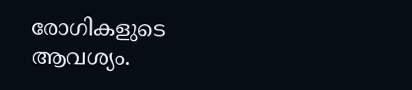രോഗികളുടെ ആവശ്യം.